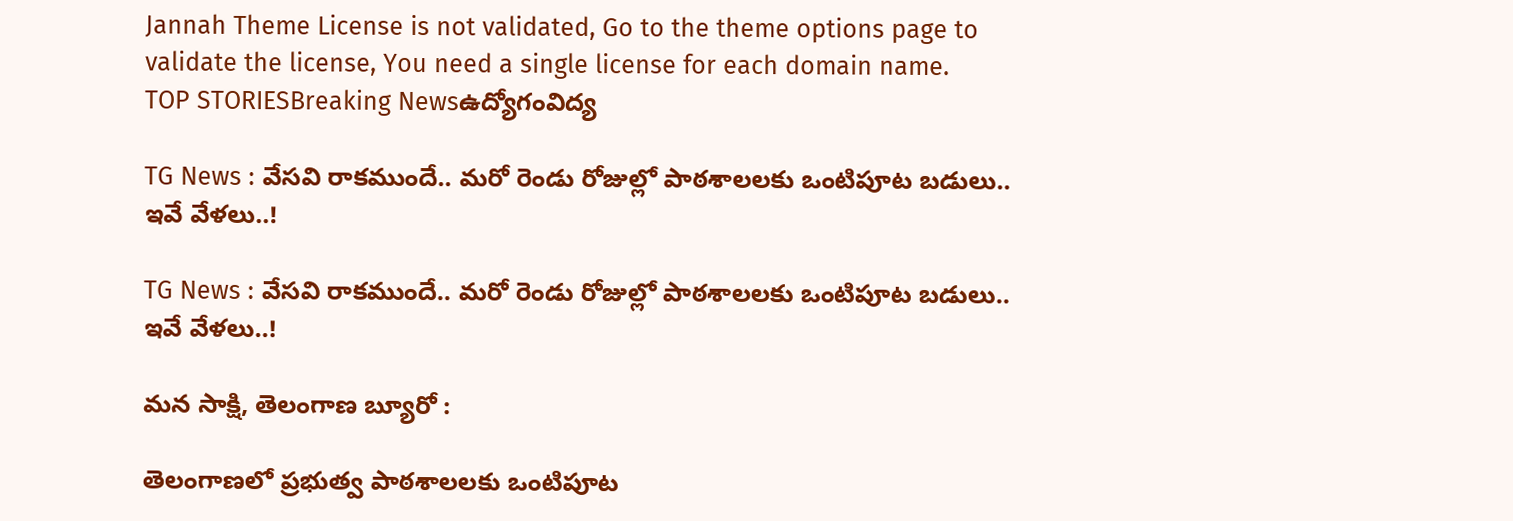Jannah Theme License is not validated, Go to the theme options page to validate the license, You need a single license for each domain name.
TOP STORIESBreaking Newsఉద్యోగంవిద్య

TG News : వేసవి రాకముందే.. మరో రెండు రోజుల్లో పాఠశాలలకు ఒంటిపూట బడులు.. ఇవే వేళలు..!

TG News : వేసవి రాకముందే.. మరో రెండు రోజుల్లో పాఠశాలలకు ఒంటిపూట బడులు.. ఇవే వేళలు..!

మన సాక్షి, తెలంగాణ బ్యూరో :

తెలంగాణలో ప్రభుత్వ పాఠశాలలకు ఒంటిపూట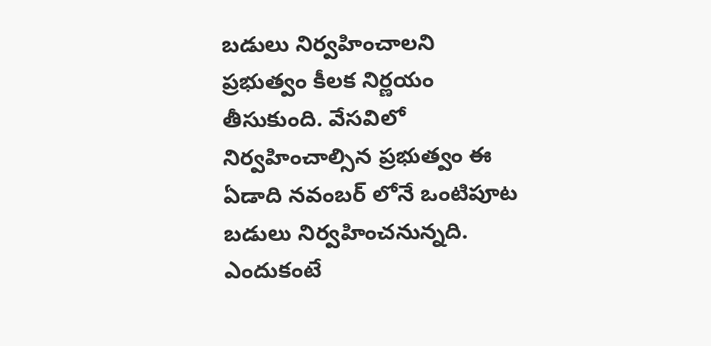బడులు నిర్వహించాలని ప్రభుత్వం కీలక నిర్ణయం తీసుకుంది. వేసవిలో నిర్వహించాల్సిన ప్రభుత్వం ఈ ఏడాది నవంబర్ లోనే ఒంటిపూట బడులు నిర్వహించనున్నది. ఎందుకంటే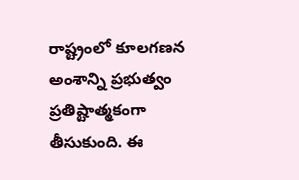రాష్ట్రంలో కూలగణన అంశాన్ని ప్రభుత్వం ప్రతిష్టాత్మకంగా తీసుకుంది. ఈ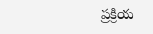ప్రక్రియ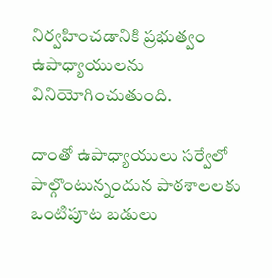నిర్వహించడానికి ప్రభుత్వం ఉపాధ్యాయులను వినియోగించుతుంది.

దాంతో ఉపాధ్యాయులు సర్వేలో పాల్గొంటున్నందున పాఠశాలలకు ఒంటిపూట బడులు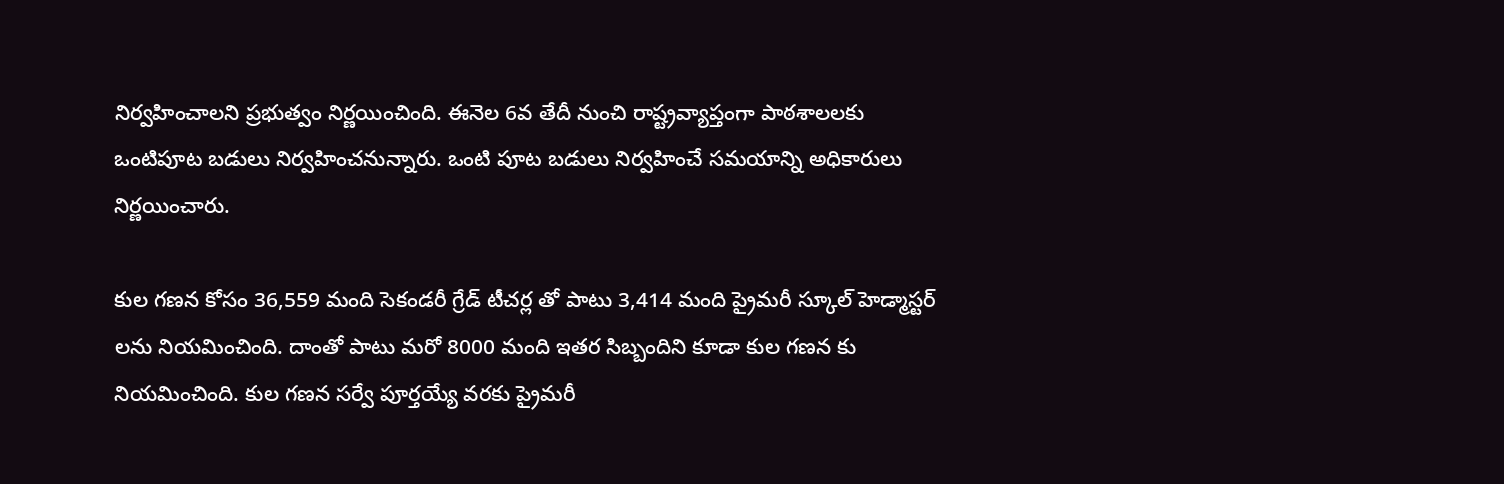నిర్వహించాలని ప్రభుత్వం నిర్ణయించింది. ఈనెల 6వ తేదీ నుంచి రాష్ట్రవ్యాప్తంగా పాఠశాలలకు ఒంటిపూట బడులు నిర్వహించనున్నారు. ఒంటి పూట బడులు నిర్వహించే సమయాన్ని అధికారులు నిర్ణయించారు.

కుల గణన కోసం 36,559 మంది సెకండరీ గ్రేడ్ టీచర్ల తో పాటు 3,414 మంది ప్రైమరీ స్కూల్ హెడ్మాస్టర్ లను నియమించింది. దాంతో పాటు మరో 8000 మంది ఇతర సిబ్బందిని కూడా కుల గణన కు నియమించింది. కుల గణన సర్వే పూర్తయ్యే వరకు ప్రైమరీ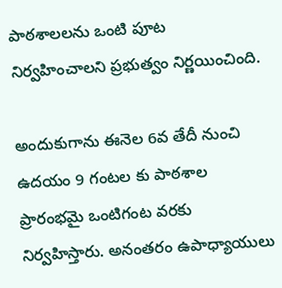పాఠశాలలను ఒంటి పూట నిర్వహించాలని ప్రభుత్వం నిర్ణయించింది.

అందుకుగాను ఈనెల 6వ తేదీ నుంచి ఉదయం 9 గంటల కు పాఠశాల ప్రారంభమై ఒంటిగంట వరకు నిర్వహిస్తారు. అనంతరం ఉపాధ్యాయులు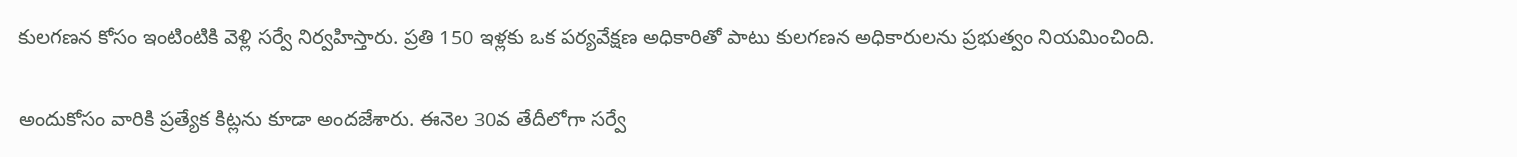కులగణన కోసం ఇంటింటికి వెళ్లి సర్వే నిర్వహిస్తారు. ప్రతి 150 ఇళ్లకు ఒక పర్యవేక్షణ అధికారితో పాటు కులగణన అధికారులను ప్రభుత్వం నియమించింది.

అందుకోసం వారికి ప్రత్యేక కిట్లను కూడా అందజేశారు. ఈనెల 30వ తేదీలోగా సర్వే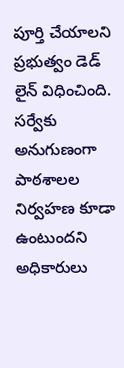పూర్తి చేయాలని ప్రభుత్వం డెడ్ లైన్ విధించింది. సర్వేకు అనుగుణంగా పాఠశాలల నిర్వహణ కూడా ఉంటుందని అధికారులు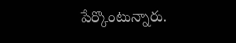పేర్కొంటున్నారు.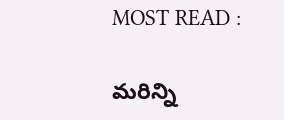MOST READ :

మరిన్ని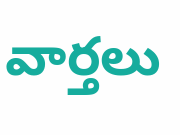వార్తలు